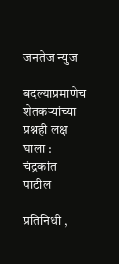जनतेज न्युज

बदल्याप्रमाणेच शेतकऱ्यांच्या प्रश्नही लक्ष घाला : चंद्रकांत पाटील

प्रतिनिधी ,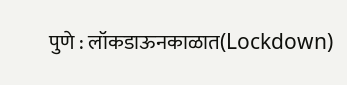पुणे : लॉकडाऊनकाळात(Lockdown)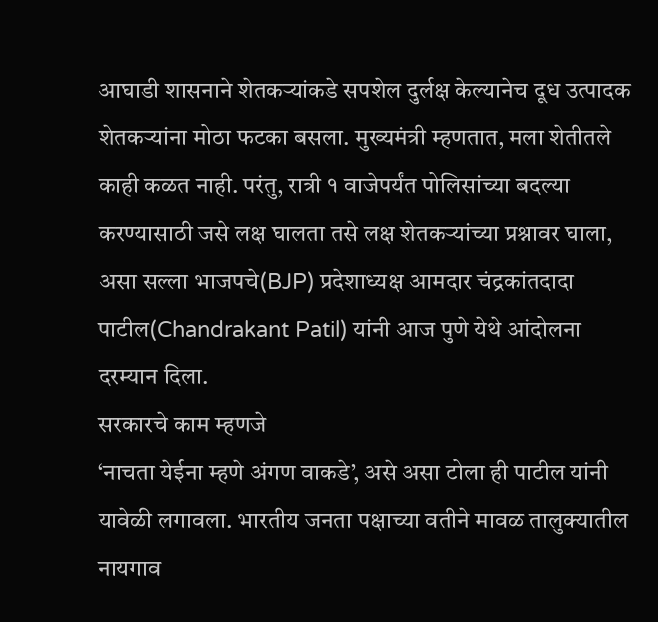आघाडी शासनाने शेतकऱ्यांकडे सपशेल दुर्लक्ष केल्यानेच दूध उत्पादक शेतकऱ्यांना मोठा फटका बसला. मुख्यमंत्री म्हणतात, मला शेतीतले काही कळत नाही. परंतु, रात्री १ वाजेपर्यंत पोलिसांच्या बदल्या करण्यासाठी जसे लक्ष घालता तसे लक्ष शेतकऱ्यांच्या प्रश्नावर घाला, असा सल्ला भाजपचे(BJP) प्रदेशाध्यक्ष आमदार चंद्रकांतदादा पाटील(Chandrakant Patil) यांनी आज पुणे येथे आंदोलना दरम्यान दिला.
सरकारचे काम म्हणजे
‘नाचता येईना म्हणे अंगण वाकडे’, असे असा टोला ही पाटील यांनी यावेळी लगावला. भारतीय जनता पक्षाच्या वतीने मावळ तालुक्यातील नायगाव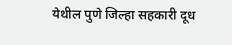येथील पुणे जिल्हा सहकारी दूध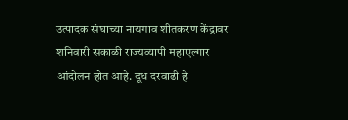उत्पादक संघाच्या नायगाव शीतकरण केंद्रावर शनिवारी सकाळी राज्यव्यापी महाएल्गार आंदोलन होत आहे. दूध दरवाढी हे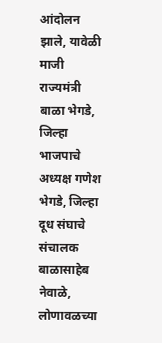आंदोलन झाले, यावेळी माजी राज्यमंत्री बाळा भेगडे, जिल्हा भाजपाचे अध्यक्ष गणेश भेगडे, जिल्हा दूध संघाचे संचालक बाळासाहेब नेवाळे, लोणावळच्या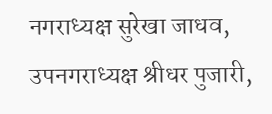नगराध्यक्ष सुरेखा जाधव, उपनगराध्यक्ष श्रीधर पुजारी,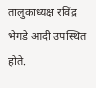तालुकाध्यक्ष रविंद्र भेगडे आदी उपस्थित होते.